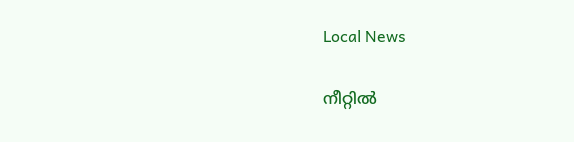Local News

നീറ്റില്‍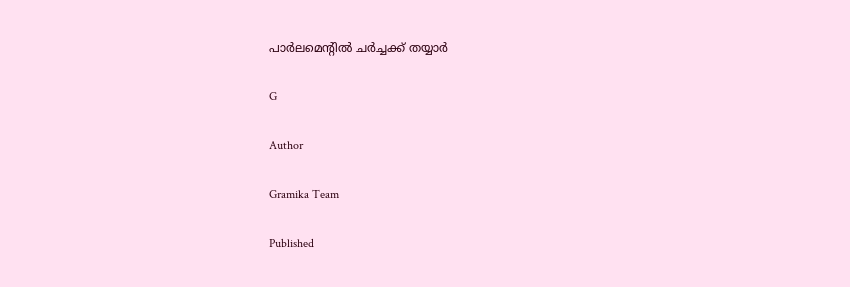പാര്‍ലമെൻ്റില്‍ ചര്‍ച്ചക്ക് തയ്യാര്‍

G

Author

Gramika Team

Published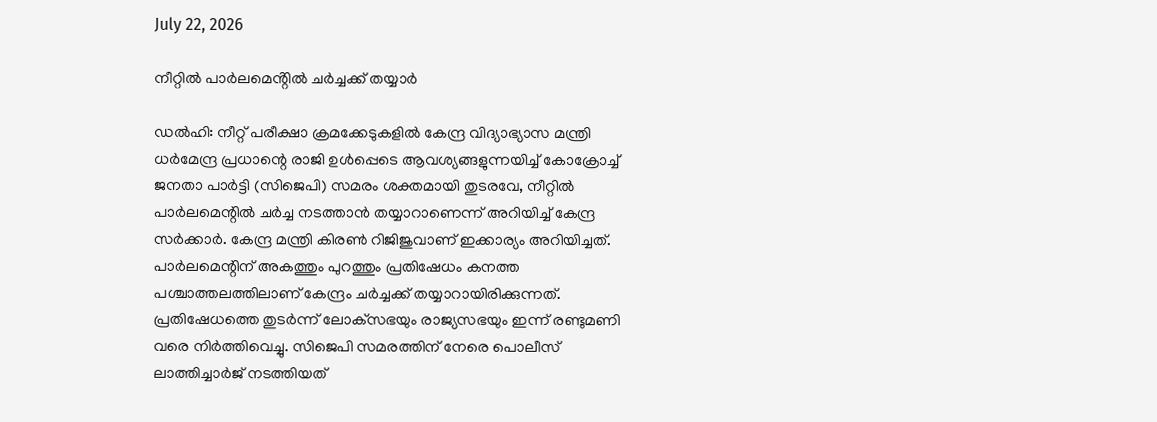July 22, 2026

നീറ്റില്‍ പാര്‍ലമെൻ്റില്‍ ചര്‍ച്ചക്ക് തയ്യാര്‍

ഡൽഹി: നീറ്റ് പരീക്ഷാ ക്രമക്കേടുകളില്‍ കേന്ദ്ര വിദ്യാഭ്യാസ മന്ത്രി ധര്‍മേന്ദ്ര പ്രധാന്റെ രാജി ഉള്‍പ്പെടെ ആവശ്യങ്ങളുന്നയിച്ച് കോക്രോച്ച് ജനതാ പാര്‍ട്ടി (സിജെപി) സമരം ശക്തമായി തുടരവേ, നീറ്റില്‍ പാര്‍ലമെന്റില്‍ ചര്‍ച്ച നടത്താന്‍ തയ്യാറാണെന്ന് അറിയിച്ച് കേന്ദ്ര സര്‍ക്കാര്‍. കേന്ദ്ര മന്ത്രി കിരണ്‍ റിജിജുവാണ് ഇക്കാര്യം അറിയിച്ചത്. പാര്‍ലമെന്റിന് അകത്തും പുറത്തും പ്രതിഷേധം കനത്ത പശ്ചാത്തലത്തിലാണ് കേന്ദ്രം ചര്‍ച്ചക്ക് തയ്യാറായിരിക്കുന്നത്. പ്രതിഷേധത്തെ തുടര്‍ന്ന് ലോക്‌സഭയും രാജ്യസഭയും ഇന്ന് രണ്ടുമണി വരെ നിര്‍ത്തിവെച്ചു. സിജെപി സമരത്തിന് നേരെ പൊലീസ് ലാത്തിച്ചാര്‍ജ് നടത്തിയത്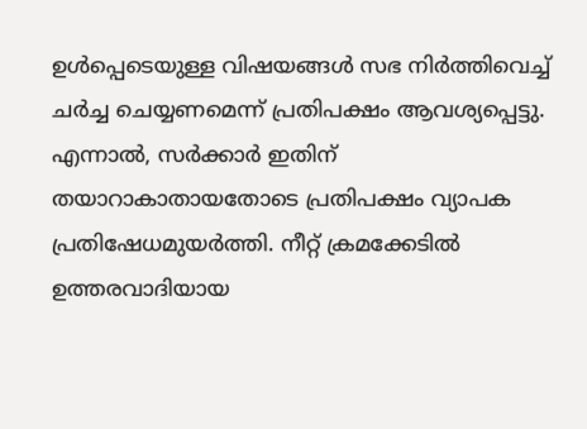ഉള്‍പ്പെടെയുള്ള വിഷയങ്ങള്‍ സഭ നിര്‍ത്തിവെച്ച് ചര്‍ച്ച ചെയ്യണമെന്ന് പ്രതിപക്ഷം ആവശ്യപ്പെട്ടു. എന്നാല്‍, സര്‍ക്കാര്‍ ഇതിന് തയാറാകാതായതോടെ പ്രതിപക്ഷം വ്യാപക പ്രതിഷേധമുയര്‍ത്തി. നീറ്റ് ക്രമക്കേടില്‍ ഉത്തരവാദിയായ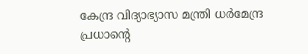കേന്ദ്ര വിദ്യാഭ്യാസ മന്ത്രി ധര്‍മേന്ദ്ര പ്രധാന്റെ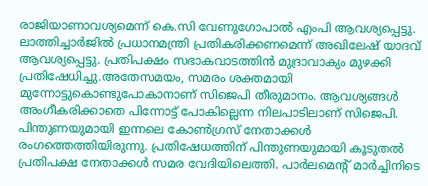രാജിയാണാവശ്യമെന്ന് കെ.സി വേണുഗോപാല്‍ എംപി ആവശ്യപ്പെട്ടു. ലാത്തിച്ചാര്‍ജില്‍ പ്രധാനമന്ത്രി പ്രതികരിക്കണമെന്ന് അഖിലേഷ് യാദവ് ആവശ്യപ്പെട്ടു. പ്രതിപക്ഷം സഭാകവാടത്തിന്‍ മുദ്രാവാക്യം മുഴക്കി പ്രതിഷേധിച്ചു.അതേസമയം, സമരം ശക്തമായി മുന്നോട്ടുകൊണ്ടുപോകാനാണ് സിജെപി തീരുമാനം. ആവശ്യങ്ങള്‍ അംഗീകരിക്കാതെ പിന്നോട്ട് പോകില്ലെന്ന നിലപാടിലാണ് സിജെപി. പിന്തുണയുമായി ഇന്നലെ കോണ്‍ഗ്രസ് നേതാക്കള്‍ രംഗത്തെത്തിയിരുന്നു. പ്രതിഷേധത്തിന് പിന്തുണയുമായി കൂടുതല്‍ പ്രതിപക്ഷ നേതാക്കള്‍ സമര വേദിയിലെത്തി. പാര്‍ലമെന്റ് മാര്‍ച്ചിനിടെ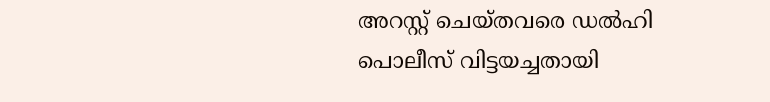അറസ്റ്റ് ചെയ്തവരെ ഡല്‍ഹി പൊലീസ് വിട്ടയച്ചതായി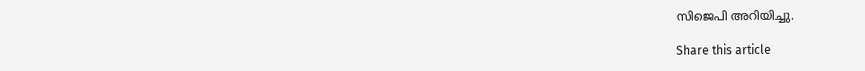സിജെപി അറിയിച്ചു.

Share this article